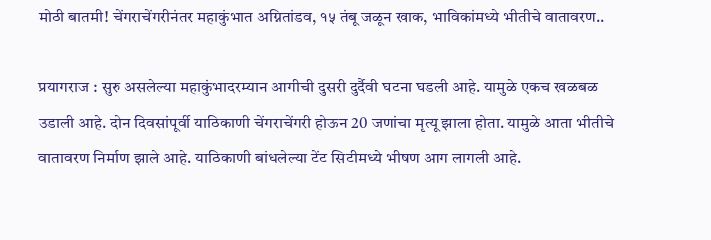मोठी बातमी! चेंगराचेंगरीनंतर महाकुंभात अग्नितांडव, १५ तंबू जळून खाक, भाविकांमध्ये भीतीचे वातावरण..

प्रयागराज : सुरु असलेल्या महाकुंभादरम्यान आगीची दुसरी दुर्दैवी घटना घडली आहे. यामुळे एकच खळबळ उडाली आहे. दोन दिवसांपूर्वी याठिकाणी चेंगराचेंगरी होऊन 20 जणांचा मृत्यू झाला होता. यामुळे आता भीतीचे वातावरण निर्माण झाले आहे. याठिकाणी बांधलेल्या टेंट सिटीमध्ये भीषण आग लागली आहे.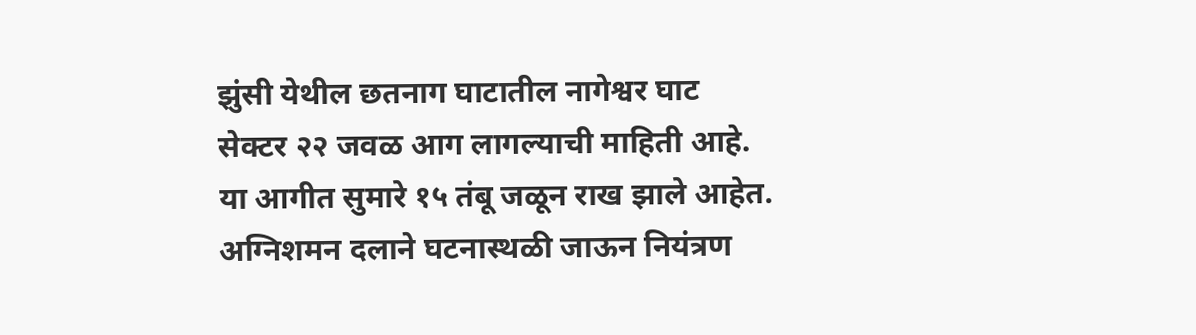झुंसी येथील छतनाग घाटातील नागेश्वर घाट सेक्टर २२ जवळ आग लागल्याची माहिती आहे. या आगीत सुमारे १५ तंबू जळून राख झाले आहेत. अग्निशमन दलाने घटनास्थळी जाऊन नियंत्रण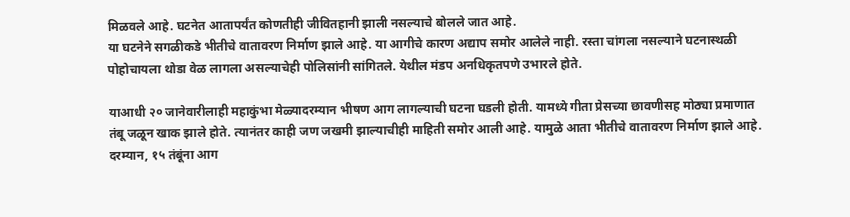मिळवले आहे. घटनेत आतापर्यंत कोणतीही जीवितहानी झाली नसल्याचे बोलले जात आहे.
या घटनेने सगळीकडे भीतीचे वातावरण निर्माण झाले आहे. या आगीचे कारण अद्याप समोर आलेले नाही. रस्ता चांगला नसल्याने घटनास्थळी पोहोचायला थोडा वेळ लागला असल्याचेही पोलिसांनी सांगितले. येथील मंडप अनधिकृतपणे उभारले होते.

याआधी २० जानेवारीलाही महाकुंभा मेळ्यादरम्यान भीषण आग लागल्याची घटना घडली होती. यामध्ये गीता प्रेसच्या छावणीसह मोठ्या प्रमाणात तंबू जळून खाक झाले होते. त्यानंतर काही जण जखमी झाल्याचीही माहिती समोर आली आहे. यामुळे आता भीतीचे वातावरण निर्माण झाले आहे.
दरम्यान, १५ तंबूंना आग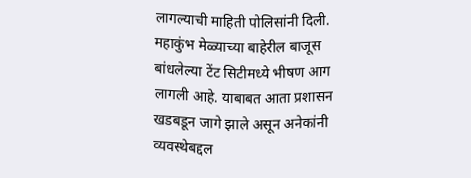लागल्याची माहिती पोलिसांनी दिली. महाकुंभ मेळ्याच्या बाहेरील बाजूस बांधलेल्या टेंट सिटीमध्ये भीषण आग लागली आहे. याबाबत आता प्रशासन खडबडून जागे झाले असून अनेकांनी व्यवस्थेबद्दल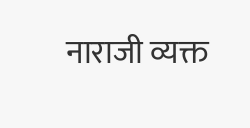नाराजी व्यक्त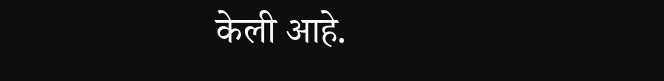केली आहे.